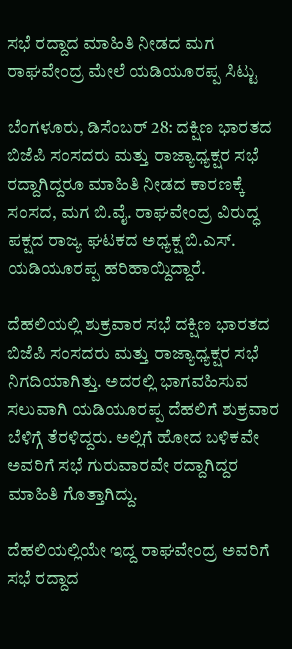ಸಭೆ ರದ್ದಾದ ಮಾಹಿತಿ ನೀಡದ ಮಗ ರಾಘವೇಂದ್ರ ಮೇಲೆ ಯಡಿಯೂರಪ್ಪ ಸಿಟ್ಟು

ಬೆಂಗಳೂರು, ಡಿಸೆಂಬರ್ 28: ದಕ್ಷಿಣ ಭಾರತದ ಬಿಜೆಪಿ ಸಂಸದರು ಮತ್ತು ರಾಜ್ಯಾಧ್ಯಕ್ಷರ ಸಭೆ ರದ್ದಾಗಿದ್ದರೂ ಮಾಹಿತಿ ನೀಡದ ಕಾರಣಕ್ಕೆ ಸಂಸದ, ಮಗ ಬಿ.ವೈ. ರಾಘವೇಂದ್ರ ವಿರುದ್ಧ ಪಕ್ಷದ ರಾಜ್ಯ ಘಟಕದ ಅಧ್ಯಕ್ಷ ಬಿ.ಎಸ್. ಯಡಿಯೂರಪ್ಪ ಹರಿಹಾಯ್ದಿದ್ದಾರೆ.

ದೆಹಲಿಯಲ್ಲಿ ಶುಕ್ರವಾರ ಸಭೆ ದಕ್ಷಿಣ ಭಾರತದ ಬಿಜೆಪಿ ಸಂಸದರು ಮತ್ತು ರಾಜ್ಯಾಧ್ಯಕ್ಷರ ಸಭೆ ನಿಗದಿಯಾಗಿತ್ತು. ಅದರಲ್ಲಿ ಭಾಗವಹಿಸುವ ಸಲುವಾಗಿ ಯಡಿಯೂರಪ್ಪ ದೆಹಲಿಗೆ ಶುಕ್ರವಾರ ಬೆಳಿಗ್ಗೆ ತೆರಳಿದ್ದರು. ಅಲ್ಲಿಗೆ ಹೋದ ಬಳಿಕವೇ ಅವರಿಗೆ ಸಭೆ ಗುರುವಾರವೇ ರದ್ದಾಗಿದ್ದರ ಮಾಹಿತಿ ಗೊತ್ತಾಗಿದ್ದು.

ದೆಹಲಿಯಲ್ಲಿಯೇ ಇದ್ದ ರಾಘವೇಂದ್ರ ಅವರಿಗೆ ಸಭೆ ರದ್ದಾದ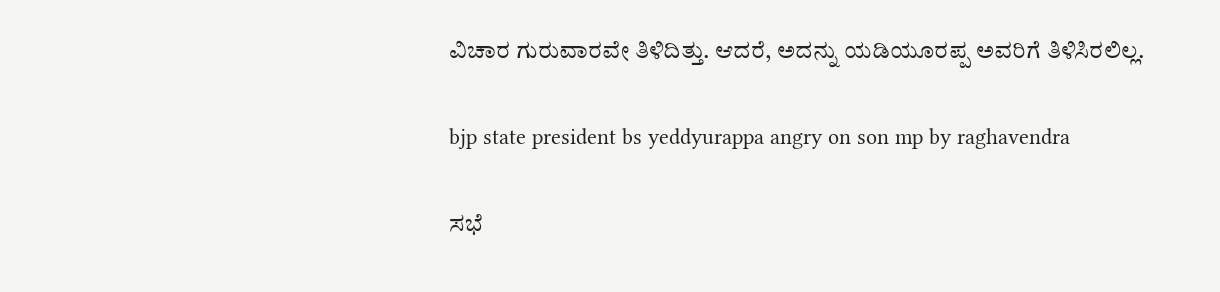ವಿಚಾರ ಗುರುವಾರವೇ ತಿಳಿದಿತ್ತು. ಆದರೆ, ಅದನ್ನು ಯಡಿಯೂರಪ್ಪ ಅವರಿಗೆ ತಿಳಿಸಿರಲಿಲ್ಲ.

bjp state president bs yeddyurappa angry on son mp by raghavendra

ಸಭೆ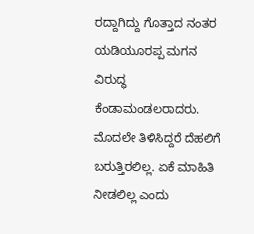ರದ್ದಾಗಿದ್ದು ಗೊತ್ತಾದ ನಂತರ ಯಡಿಯೂರಪ್ಪ ಮಗನ ವಿರುದ್ಧ ಕೆಂಡಾಮಂಡಲರಾದರು. ಮೊದಲೇ ತಿಳಿಸಿದ್ದರೆ ದೆಹಲಿಗೆ ಬರುತ್ತಿರಲಿಲ್ಲ. ಏಕೆ ಮಾಹಿತಿ ನೀಡಲಿಲ್ಲ ಎಂದು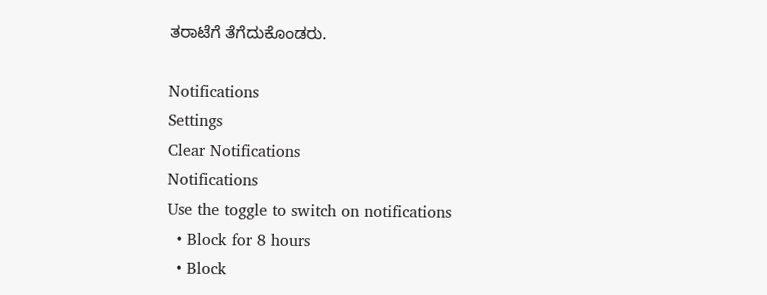ತರಾಟೆಗೆ ತೆಗೆದುಕೊಂಡರು.

Notifications
Settings
Clear Notifications
Notifications
Use the toggle to switch on notifications
  • Block for 8 hours
  • Block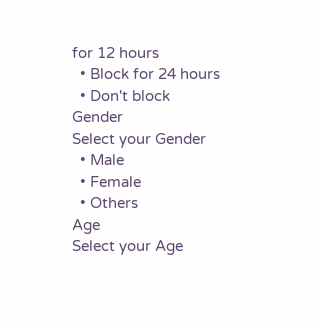for 12 hours
  • Block for 24 hours
  • Don't block
Gender
Select your Gender
  • Male
  • Female
  • Others
Age
Select your Age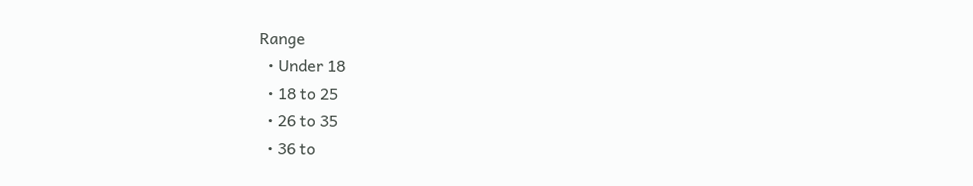Range
  • Under 18
  • 18 to 25
  • 26 to 35
  • 36 to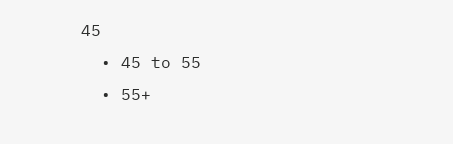45
  • 45 to 55
  • 55+